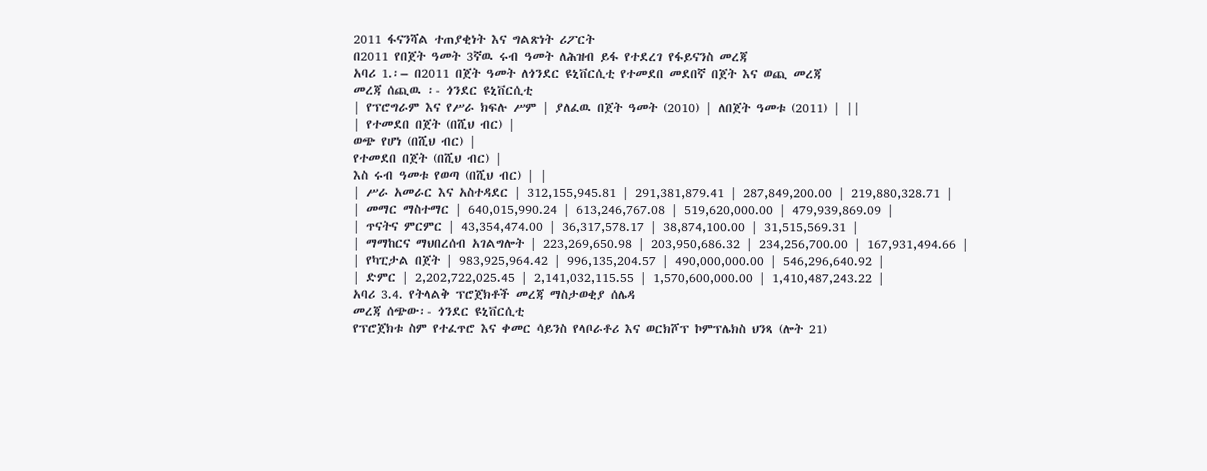2011 ፋናንሻል ተጠያቂነት እና ግልጽነት ሪፖርት
በ2011 የበጀት ዓመት 3ኛዉ ሩብ ዓመት ለሕዝብ ይፋ የተደረገ የፋይናንስ መረጃ
አባሪ 1.፡– በ2011 በጀት ዓመት ለጎንደር ዩኒቨርሲቲ የተመደበ መደበኛ በጀት እና ወጪ መረጃ
መረጃ ሰጪዉ ፡- ጎንደር ዩኒቨርሲቲ
| የፕሮግራም እና የሥራ ክፍሉ ሥም | ያለፈዉ በጀት ዓመት (2010) | ለበጀት ዓመቱ (2011) | ||
| የተመደበ በጀት (በሺህ ብር) |
ወጭ የሆነ (በሺህ ብር) |
የተመደበ በጀት (በሺህ ብር) |
እስ ሩብ ዓመቱ የወጣ (በሺህ ብር) | |
| ሥራ አመራር እና አስተዳደር | 312,155,945.81 | 291,381,879.41 | 287,849,200.00 | 219,880,328.71 |
| መማር ማስተማር | 640,015,990.24 | 613,246,767.08 | 519,620,000.00 | 479,939,869.09 |
| ጥናትና ምርምር | 43,354,474.00 | 36,317,578.17 | 38,874,100.00 | 31,515,569.31 |
| ማማከርና ማህበረሰብ አገልግሎት | 223,269,650.98 | 203,950,686.32 | 234,256,700.00 | 167,931,494.66 |
| የካፒታል በጀት | 983,925,964.42 | 996,135,204.57 | 490,000,000.00 | 546,296,640.92 |
| ድምር | 2,202,722,025.45 | 2,141,032,115.55 | 1,570,600,000.00 | 1,410,487,243.22 |
አባሪ 3.4. የትላልቅ ፕሮጀክቶች መረጃ ማስታወቂያ ሰሌዳ
መረጃ ሰጭው፡- ጎንደር ዩኒቨርሲቲ
የፕሮጀክቱ ስም የተፈጥሮ እና ቀመር ሳይንስ የላቦራቶሪ እና ወርክሾፕ ኮምፕሌክስ ህንጻ (ሎት 21)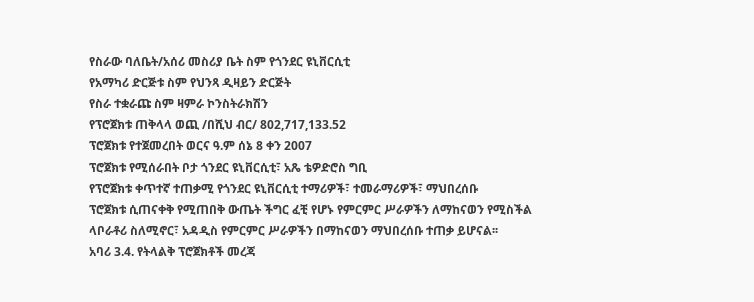የስራው ባለቤት/አሰሪ መስሪያ ቤት ስም የጎንደር ዩኒቨርሲቲ
የአማካሪ ድርጅቱ ስም የህንጻ ዲዛይን ድርጅት
የስራ ተቋራጩ ስም ዛምራ ኮንስትራክሽን
የፕሮጀክቱ ጠቅላላ ወጪ /በሺህ ብር/ 802,717,133.52
ፕሮጀክቱ የተጀመረበት ወርና ዓ.ም ሰኔ 8 ቀን 2007
ፕሮጀክቱ የሚሰራበት ቦታ ጎንደር ዩኒቨርሲቲ፣ አጼ ቴዎድሮስ ግቢ
የፕሮጀክቱ ቀጥተኛ ተጠቃሚ የጎንደር ዩኒቨርሲቲ ተማሪዎች፣ ተመራማሪዎች፣ ማህበረሰቡ
ፕሮጀክቱ ሲጠናቀቅ የሚጠበቅ ውጤት ችግር ፈቺ የሆኑ የምርምር ሥራዎችን ለማከናወን የሚስችል ላቦራቶሪ ስለሚኖር፣ አዳዲስ የምርምር ሥራዎችን በማከናወን ማህበረሰቡ ተጠቃ ይሆናል፡፡
አባሪ 3.4. የትላልቅ ፕሮጀክቶች መረጃ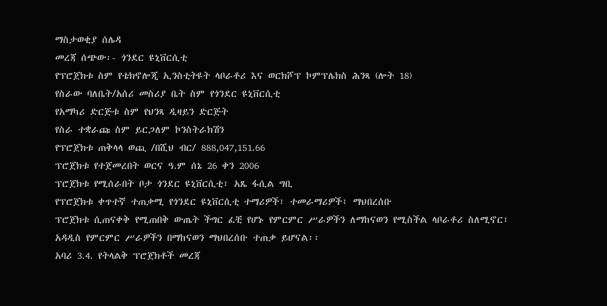ማስታወቂያ ሰሌዳ
መረጃ ሰጭው፡- ጎንደር ዩኒቨርሲቲ
የፕሮጀክቱ ስም የቴክኖሎጂ ኢንስቲትዩት ላቦራቶሪ እና ወርክሾፕ ኮምፕሌክስ ሕንጻ (ሎት 18)
የስራው ባለቤት/አሰሪ መስሪያ ቤት ስም የጎንደር ዩኒቨርሲቲ
የአማካሪ ድርጅቱ ስም የህንጻ ዲዛይን ድርጅት
የስራ ተቋራጩ ስም ይርጋለም ኮንስትራክሽን
የፕሮጀክቱ ጠቅላላ ወጪ /በሺህ ብር/ 888,047,151.66
ፕሮጀክቱ የተጀመረበት ወርና ዓ.ም ሰኔ 26 ቀን 2006
ፕሮጀክቱ የሚሰራበት ቦታ ጎንደር ዩኒቨርሲቲ፣ አጼ ፋሲል ግቢ
የፕሮጀክቱ ቀጥተኛ ተጠቃሚ የጎንደር ዩኒቨርሲቲ ተማሪዎች፣ ተመራማሪዎች፣ ማህበረሰቡ
ፕሮጀክቱ ሲጠናቀቅ የሚጠበቅ ውጤት ችግር ፈቺ የሆኑ የምርምር ሥራዎችን ለማከናወን የሚስችል ላቦራቶሪ ስለሚኖር፣ አዳዲስ የምርምር ሥራዎችን በማከናወን ማህበረሰቡ ተጠቃ ይሆናል፡፡
አባሪ 3.4. የትላልቅ ፕሮጀክቶች መረጃ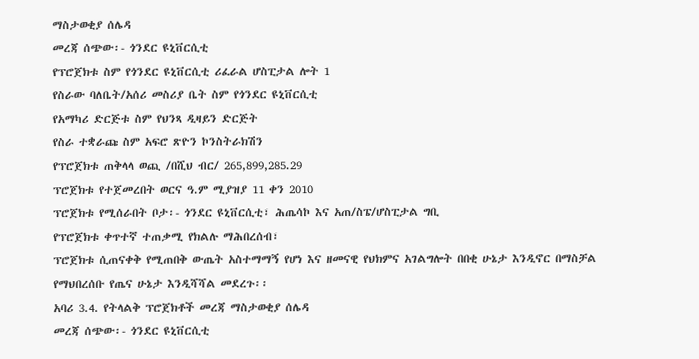ማስታወቂያ ሰሌዳ
መረጃ ሰጭው፡- ጎንደር ዩኒቨርሲቲ
የፕሮጀክቱ ስም የጎንደር ዩኒቨርሲቲ ሪፈራል ሆስፒታል ሎት 1
የስራው ባለቤት/አሰሪ መስሪያ ቤት ስም የጎንደር ዩኒቨርሲቲ
የአማካሪ ድርጅቱ ስም የህንጻ ዲዛይን ድርጅት
የስራ ተቋራጩ ስም አፍሮ ጽዮን ኮንስትራክሽን
የፕሮጀክቱ ጠቅላላ ወጪ /በሺህ ብር/ 265,899,285.29
ፕሮጀክቱ የተጀመረበት ወርና ዓ.ም ሚያዝያ 11 ቀን 2010
ፕሮጀክቱ የሚሰራበት ቦታ፡- ጎንደር ዩኒቨርሲቲ፣ ሕጤሳኮ እና አጠ/ስፔ/ሆስፒታል ግቢ
የፕሮጀክቱ ቀጥተኛ ተጠቃሚ የክልሉ ማሕበረሰብ፣
ፕሮጀክቱ ሲጠናቀቅ የሚጠበቅ ውጤት አስተማማኝ የሆነ እና ዘመናዊ የህክምና አገልግሎት በበቂ ሁኔታ እንዲኖር በማስቻል የማህበረሰቡ የጤና ሁኔታ እንዲሻሻል መደረጉ፡፡
አባሪ 3.4. የትላልቅ ፕሮጀክቶች መረጃ ማስታወቂያ ሰሌዳ
መረጃ ሰጭው፡- ጎንደር ዩኒቨርሲቲ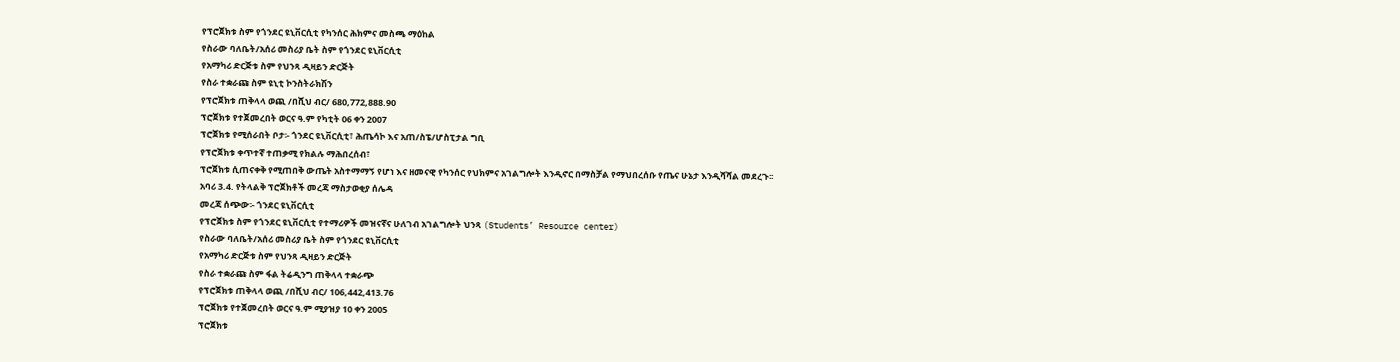የፕሮጀክቱ ስም የጎንደር ዩኒቨርሲቲ የካንሰር ሕክምና መስጫ ማዕከል
የስራው ባለቤት/አሰሪ መስሪያ ቤት ስም የጎንደር ዩኒቨርሲቲ
የአማካሪ ድርጅቱ ስም የህንጻ ዲዛይን ድርጅት
የስራ ተቋራጩ ስም ዩኒቲ ኮንስትራክሽን
የፕሮጀክቱ ጠቅላላ ወጪ /በሺህ ብር/ 680,772,888.90
ፕሮጀክቱ የተጀመረበት ወርና ዓ.ም የካቲት 06 ቀን 2007
ፕሮጀክቱ የሚሰራበት ቦታ፡- ጎንደር ዩኒቨርሲቲ፣ ሕጤሳኮ እና አጠ/ስፔ/ሆስፒታል ግቢ
የፕሮጀክቱ ቀጥተኛ ተጠቃሚ የክልሉ ማሕበረሰብ፣
ፕሮጀክቱ ሲጠናቀቅ የሚጠበቅ ውጤት አስተማማኝ የሆነ እና ዘመናዊ የካንሰር የህክምና አገልግሎት እንዲኖር በማስቻል የማህበረሰቡ የጤና ሁኔታ እንዲሻሻል መደረጉ፡፡
አባሪ 3.4. የትላልቅ ፕሮጀክቶች መረጃ ማስታወቂያ ሰሌዳ
መረጃ ሰጭው፡- ጎንደር ዩኒቨርሲቲ
የፕሮጀክቱ ስም የጎንደር ዩኒቨርሲቲ የተማሪዎች መዝናኛና ሁለገብ አገልግሎት ህንጻ (Students’ Resource center)
የስራው ባለቤት/አሰሪ መስሪያ ቤት ስም የጎንደር ዩኒቨርሲቲ
የአማካሪ ድርጅቱ ስም የህንጻ ዲዛይን ድርጅት
የስራ ተቋራጩ ስም ፋል ትሬዲንግ ጠቅላላ ተቋራጭ
የፕሮጀክቱ ጠቅላላ ወጪ /በሺህ ብር/ 106,442,413.76
ፕሮጀክቱ የተጀመረበት ወርና ዓ.ም ሚያዝያ 10 ቀን 2005
ፕሮጀክቱ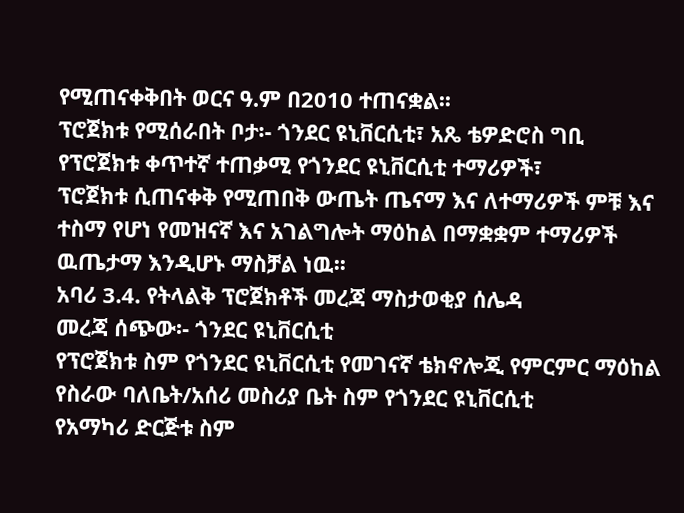የሚጠናቀቅበት ወርና ዓ.ም በ2010 ተጠናቋል፡፡
ፕሮጀክቱ የሚሰራበት ቦታ፡- ጎንደር ዩኒቨርሲቲ፣ አጼ ቴዎድሮስ ግቢ
የፕሮጀክቱ ቀጥተኛ ተጠቃሚ የጎንደር ዩኒቨርሲቲ ተማሪዎች፣
ፕሮጀክቱ ሲጠናቀቅ የሚጠበቅ ውጤት ጤናማ እና ለተማሪዎች ምቹ እና ተስማ የሆነ የመዝናኛ እና አገልግሎት ማዕከል በማቋቋም ተማሪዎች ዉጤታማ እንዲሆኑ ማስቻል ነዉ፡፡
አባሪ 3.4. የትላልቅ ፕሮጀክቶች መረጃ ማስታወቂያ ሰሌዳ
መረጃ ሰጭው፡- ጎንደር ዩኒቨርሲቲ
የፕሮጀክቱ ስም የጎንደር ዩኒቨርሲቲ የመገናኛ ቴክኖሎጂ የምርምር ማዕከል
የስራው ባለቤት/አሰሪ መስሪያ ቤት ስም የጎንደር ዩኒቨርሲቲ
የአማካሪ ድርጅቱ ስም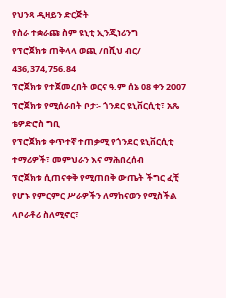የህንጻ ዲዛይን ድርጅት
የስራ ተቋራጩ ስም ዩኒቲ ኢንጂነሪንግ
የፕሮጀክቱ ጠቅላላ ወጪ /በሺህ ብር/ 436,374,756.84
ፕሮጀክቱ የተጀመረበት ወርና ዓ.ም ሰኔ 08 ቀን 2007
ፕሮጀክቱ የሚሰራበት ቦታ፡- ጎንደር ዩኒቨርሲቲ፣ አጼ ቴዎድሮስ ግቢ
የፕሮጀክቱ ቀጥተኛ ተጠቃሚ የጎንደር ዩኒቨርሲቲ ተማሪዎች፣ መምህራን እና ማሕበረሰብ
ፕሮጀክቱ ሲጠናቀቅ የሚጠበቅ ውጤት ችግር ፈቺ የሆኑ የምርምር ሥራዎችን ለማከናወን የሚስችል ላቦራቶሪ ስለሚኖር፣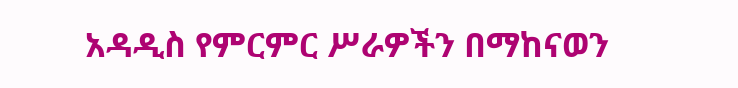አዳዲስ የምርምር ሥራዎችን በማከናወን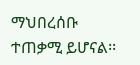ማህበረሰቡ ተጠቃሚ ይሆናል፡፡